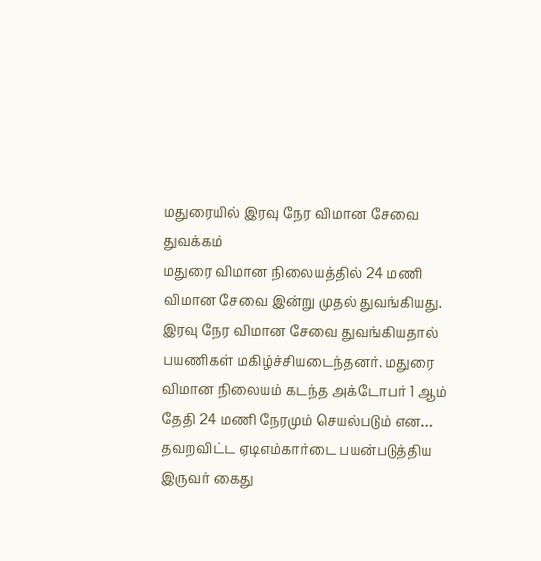மதுரையில் இரவு நேர விமான சேவை துவக்கம்
மதுரை விமான நிலையத்தில் 24 மணி விமான சேவை இன்று முதல் துவங்கியது. இரவு நேர விமான சேவை துவங்கியதால் பயணிகள் மகிழ்ச்சியடைந்தனர். மதுரை விமான நிலையம் கடந்த அக்டோபர் 1 ஆம் தேதி 24 மணி நேரமும் செயல்படும் என…
தவறவிட்ட ஏடிஎம்கார்டை பயன்படுத்திய இருவர் கைது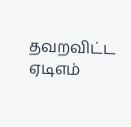தவறவிட்ட ஏடிஎம்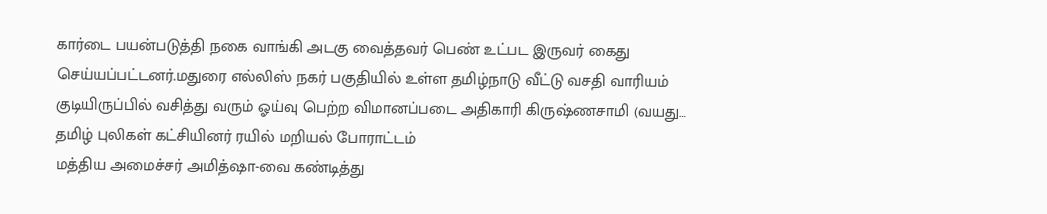கார்டை பயன்படுத்தி நகை வாங்கி அடகு வைத்தவர் பெண் உட்பட இருவர் கைது செய்யப்பட்டனர்.மதுரை எல்லிஸ் நகர் பகுதியில் உள்ள தமிழ்நாடு வீட்டு வசதி வாரியம் குடியிருப்பில் வசித்து வரும் ஓய்வு பெற்ற விமானப்படை அதிகாரி கிருஷ்ணசாமி (வயது…
தமிழ் புலிகள் கட்சியினர் ரயில் மறியல் போராட்டம்
மத்திய அமைச்சர் அமித்ஷா-வை கண்டித்து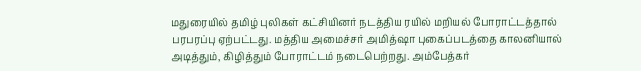மதுரையில் தமிழ் புலிகள் கட்சியினர் நடத்திய ரயில் மறியல் போராட்டத்தால் பரபரப்பு ஏற்பட்டது. மத்திய அமைச்சர் அமித்ஷா புகைப்படத்தை காலனியால் அடித்தும், கிழித்தும் போராட்டம் நடைபெற்றது. அம்பேத்கர்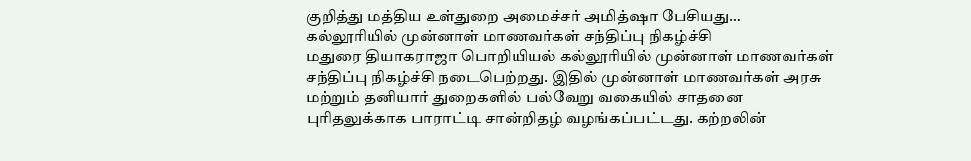குறித்து மத்திய உள்துறை அமைச்சர் அமித்ஷா பேசியது…
கல்லூரியில் முன்னாள் மாணவர்கள் சந்திப்பு நிகழ்ச்சி
மதுரை தியாகராஜா பொறியியல் கல்லூரியில் முன்னாள் மாணவர்கள் சந்திப்பு நிகழ்ச்சி நடைபெற்றது. இதில் முன்னாள் மாணவர்கள் அரசு மற்றும் தனியார் துறைகளில் பல்வேறு வகையில் சாதனை புரிதலுக்காக பாராட்டி சான்றிதழ் வழங்கப்பட்டது. கற்றலின்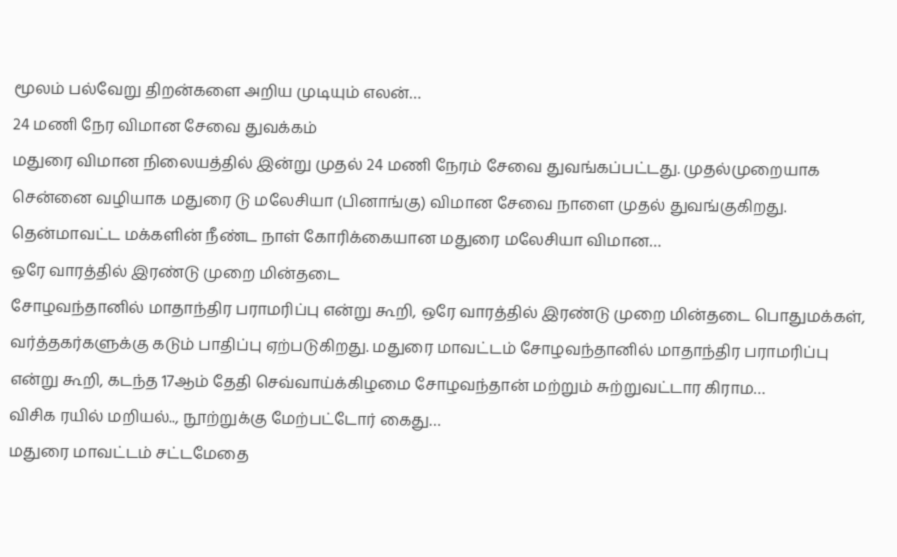மூலம் பல்வேறு திறன்களை அறிய முடியும் எலன்…
24 மணி நேர விமான சேவை துவக்கம்
மதுரை விமான நிலையத்தில் இன்று முதல் 24 மணி நேரம் சேவை துவங்கப்பட்டது. முதல்முறையாக சென்னை வழியாக மதுரை டு மலேசியா (பினாங்கு) விமான சேவை நாளை முதல் துவங்குகிறது. தென்மாவட்ட மக்களின் நீண்ட நாள் கோரிக்கையான மதுரை மலேசியா விமான…
ஒரே வாரத்தில் இரண்டு முறை மின்தடை
சோழவந்தானில் மாதாந்திர பராமரிப்பு என்று கூறி, ஒரே வாரத்தில் இரண்டு முறை மின்தடை பொதுமக்கள், வர்த்தகர்களுக்கு கடும் பாதிப்பு ஏற்படுகிறது. மதுரை மாவட்டம் சோழவந்தானில் மாதாந்திர பராமரிப்பு என்று கூறி, கடந்த 17ஆம் தேதி செவ்வாய்க்கிழமை சோழவந்தான் மற்றும் சுற்றுவட்டார கிராம…
விசிக ரயில் மறியல்.., நூற்றுக்கு மேற்பட்டோர் கைது…
மதுரை மாவட்டம் சட்டமேதை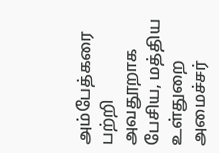அம்பேத்கரை பற்றி அவதூறாக பேசிய, மத்திய உள்துறை அமைச்சர்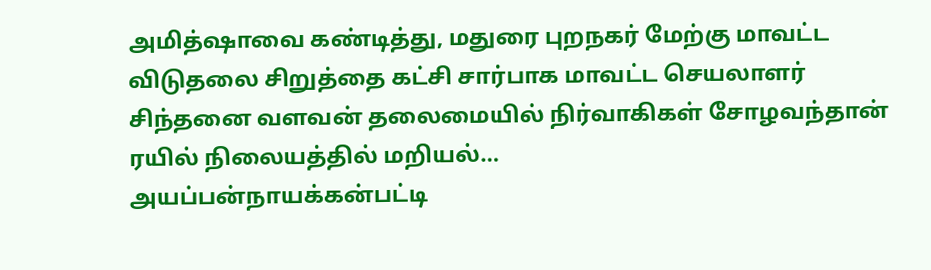அமித்ஷாவை கண்டித்து, மதுரை புறநகர் மேற்கு மாவட்ட விடுதலை சிறுத்தை கட்சி சார்பாக மாவட்ட செயலாளர் சிந்தனை வளவன் தலைமையில் நிர்வாகிகள் சோழவந்தான் ரயில் நிலையத்தில் மறியல்…
அயப்பன்நாயக்கன்பட்டி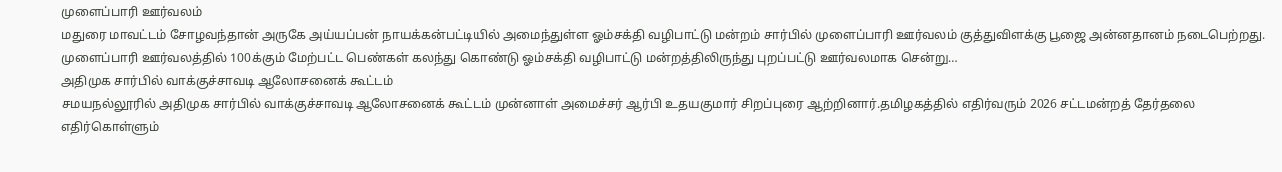முளைப்பாரி ஊர்வலம்
மதுரை மாவட்டம் சோழவந்தான் அருகே அய்யப்பன் நாயக்கன்பட்டியில் அமைந்துள்ள ஓம்சக்தி வழிபாட்டு மன்றம் சார்பில் முளைப்பாரி ஊர்வலம் குத்துவிளக்கு பூஜை அன்னதானம் நடைபெற்றது. முளைப்பாரி ஊர்வலத்தில் 100க்கும் மேற்பட்ட பெண்கள் கலந்து கொண்டு ஓம்சக்தி வழிபாட்டு மன்றத்திலிருந்து புறப்பட்டு ஊர்வலமாக சென்று…
அதிமுக சார்பில் வாக்குச்சாவடி ஆலோசனைக் கூட்டம்
சமயநல்லூரில் அதிமுக சார்பில் வாக்குச்சாவடி ஆலோசனைக் கூட்டம் முன்னாள் அமைச்சர் ஆர்பி உதயகுமார் சிறப்புரை ஆற்றினார்.தமிழகத்தில் எதிர்வரும் 2026 சட்டமன்றத் தேர்தலை எதிர்கொள்ளும்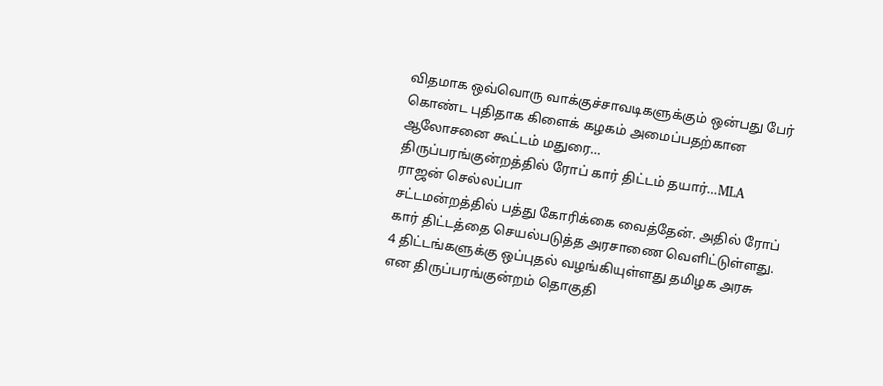விதமாக ஒவ்வொரு வாக்குச்சாவடிகளுக்கும் ஒன்பது பேர் கொண்ட புதிதாக கிளைக் கழகம் அமைப்பதற்கான ஆலோசனை கூட்டம் மதுரை…
திருப்பரங்குன்றத்தில் ரோப் கார் திட்டம் தயார்…MLA ராஜன் செல்லப்பா
சட்டமன்றத்தில் பத்து கோரிக்கை வைத்தேன். அதில் ரோப் கார் திட்டத்தை செயல்படுத்த அரசாணை வெளிட்டுள்ளது. 4 திட்டங்களுக்கு ஒப்புதல் வழங்கியுள்ளது தமிழக அரசு என திருப்பரங்குன்றம் தொகுதி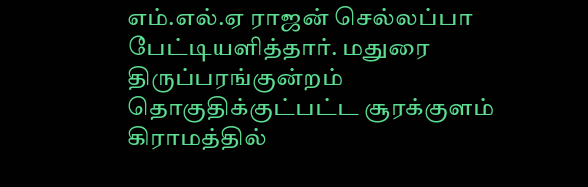எம்.எல்.ஏ ராஜன் செல்லப்பா பேட்டியளித்தார். மதுரை திருப்பரங்குன்றம் தொகுதிக்குட்பட்ட சூரக்குளம் கிராமத்தில்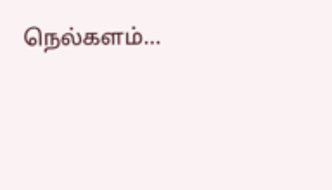நெல்களம்…